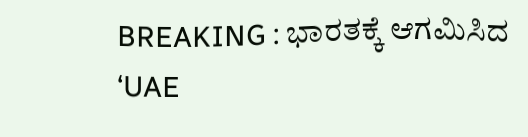BREAKING : ಭಾರತಕ್ಕೆ ಆಗಮಿಸಿದ ‘UAE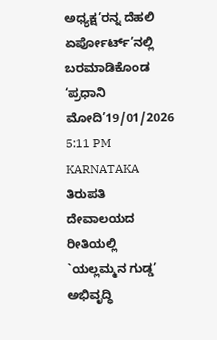ಅಧ್ಯಕ್ಷ’ರನ್ನ ದೆಹಲಿ ಏರ್ಪೋರ್ಟ್’ನಲ್ಲಿ ಬರಮಾಡಿಕೊಂಡ ‘ಪ್ರಧಾನಿ ಮೋದಿ’19/01/2026 5:11 PM
KARNATAKA ತಿರುಪತಿ ದೇವಾಲಯದ ರೀತಿಯಲ್ಲಿ `ಯಲ್ಲಮ್ಮನ ಗುಡ್ಡ’ ಅಭಿವೃದ್ಧಿ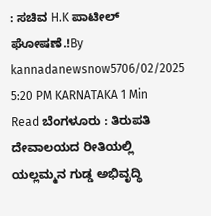: ಸಚಿವ H.K ಪಾಟೀಲ್ ಘೋಷಣೆ.!By kannadanewsnow5706/02/2025 5:20 PM KARNATAKA 1 Min Read ಬೆಂಗಳೂರು : ತಿರುಪತಿ ದೇವಾಲಯದ ರೀತಿಯಲ್ಲಿ ಯಲ್ಲಮ್ಮನ ಗುಡ್ಡ ಅಭಿವೃದ್ಧಿ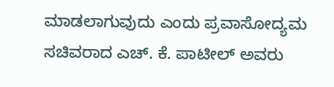ಮಾಡಲಾಗುವುದು ಎಂದು ಪ್ರವಾಸೋದ್ಯಮ ಸಚಿವರಾದ ಎಚ್. ಕೆ. ಪಾಟೀಲ್ ಅವರು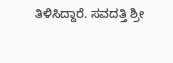ತಿಳಿಸಿದ್ದಾರೆ. ಸವದತ್ತಿ ಶ್ರೀ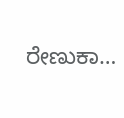ರೇಣುಕಾ…